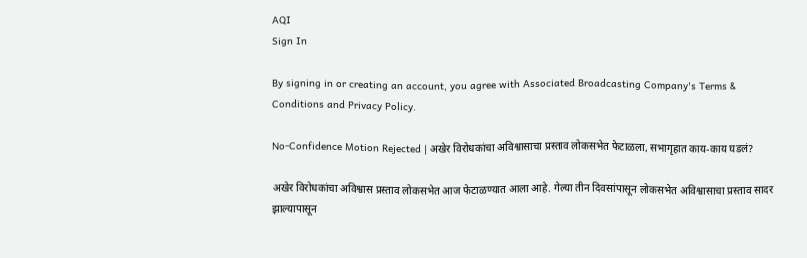AQI
Sign In

By signing in or creating an account, you agree with Associated Broadcasting Company's Terms & Conditions and Privacy Policy.

No-Confidence Motion Rejected | अखेर विरोधकांचा अविश्वासाचा प्रस्ताव लोकसभेत फेटाळला, सभागृहात काय-काय घडलं?

अखेर विरोधकांचा अविश्वास प्रस्ताव लोकसभेत आज फेटाळण्यात आला आहे. गेल्या तीन दिवसांपासून लोकसभेत अविश्वासाचा प्रस्ताव सादर झाल्यापासून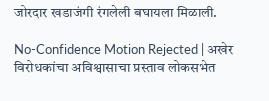जोरदार खडाजंगी रंगलेली बघायला मिळाली.

No-Confidence Motion Rejected | अखेर विरोधकांचा अविश्वासाचा प्रस्ताव लोकसभेत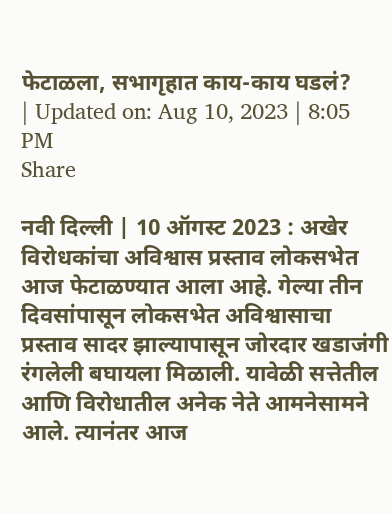फेटाळला, सभागृहात काय-काय घडलं?
| Updated on: Aug 10, 2023 | 8:05 PM
Share

नवी दिल्ली | 10 ऑगस्ट 2023 : अखेर विरोधकांचा अविश्वास प्रस्ताव लोकसभेत आज फेटाळण्यात आला आहे. गेल्या तीन दिवसांपासून लोकसभेत अविश्वासाचा प्रस्ताव सादर झाल्यापासून जोरदार खडाजंगी रंगलेली बघायला मिळाली. यावेळी सत्तेतील आणि विरोधातील अनेक नेते आमनेसामने आले. त्यानंतर आज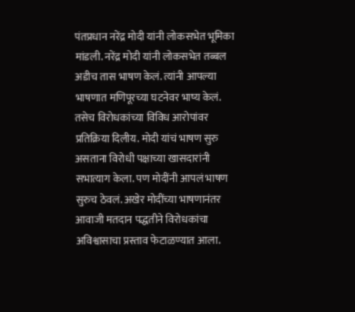पंतप्रधान नरेंद्र मोदी यांनी लोकसभेत भूमिका मांडली. नरेंद्र मोदी यांनी लोकसभेत तब्बल अडीच तास भाषण केलं. त्यांनी आपल्या भाषणात मणिपूरच्या घटनेवर भाष्य केलं. तसेच विरोधकांच्या विविध आरोपांवर प्रतिक्रिया दिलीय. मोदी यांचं भाषण सुरु असताना विरोधी पक्षाच्या खासदारांनी सभात्याग केला. पण मोदींनी आपलं भाषण सुरुच ठेवलं. अखेर मोदींच्या भाषणानंतर आवाजी मतदान पद्धतीने विरोधकांचा अविश्वासाचा प्रस्ताव फेटाळण्यात आला.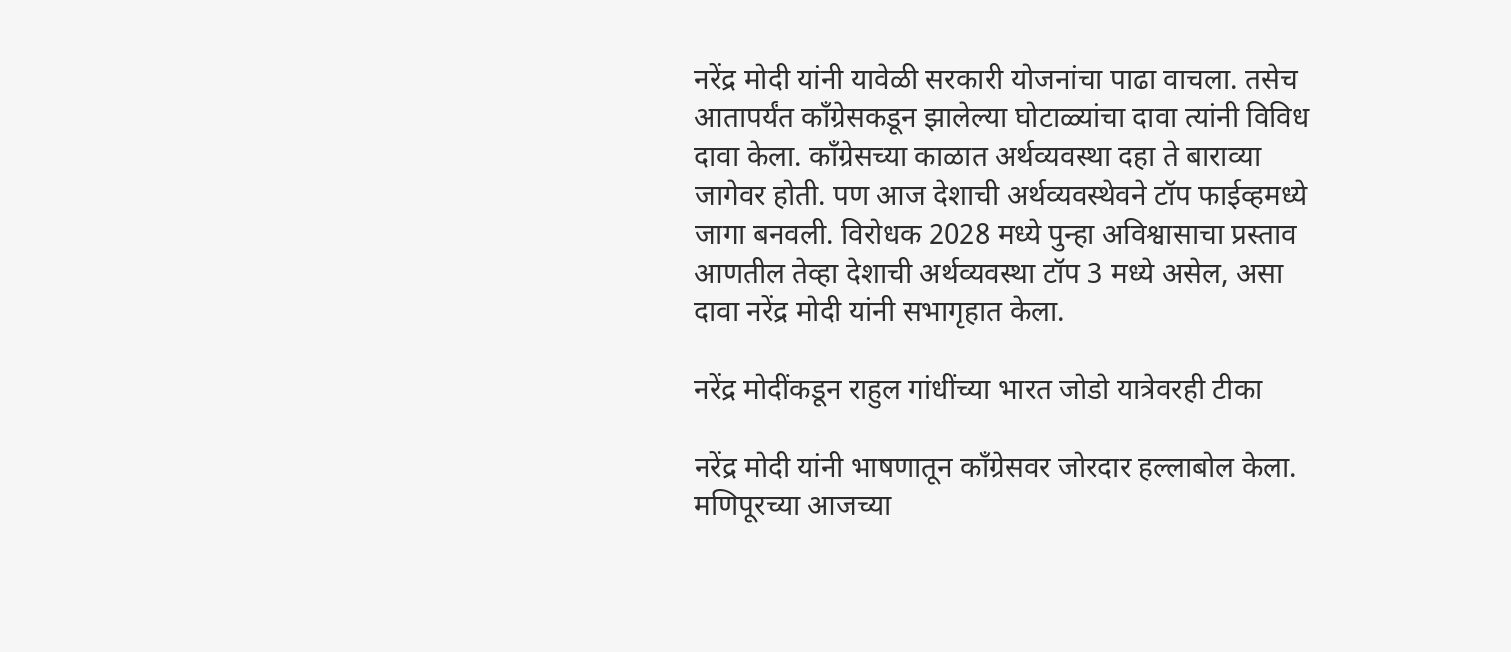नरेंद्र मोदी यांनी यावेळी सरकारी योजनांचा पाढा वाचला. तसेच आतापर्यंत काँग्रेसकडून झालेल्या घोटाळ्यांचा दावा त्यांनी विविध दावा केला. काँग्रेसच्या काळात अर्थव्यवस्था दहा ते बाराव्या जागेवर होती. पण आज देशाची अर्थव्यवस्थेवने टॉप फाईव्हमध्ये जागा बनवली. विरोधक 2028 मध्ये पुन्हा अविश्वासाचा प्रस्ताव आणतील तेव्हा देशाची अर्थव्यवस्था टॉप 3 मध्ये असेल, असा दावा नरेंद्र मोदी यांनी सभागृहात केला.

नरेंद्र मोदींकडून राहुल गांधींच्या भारत जोडो यात्रेवरही टीका

नरेंद्र मोदी यांनी भाषणातून काँग्रेसवर जोरदार हल्लाबोल केला. मणिपूरच्या आजच्या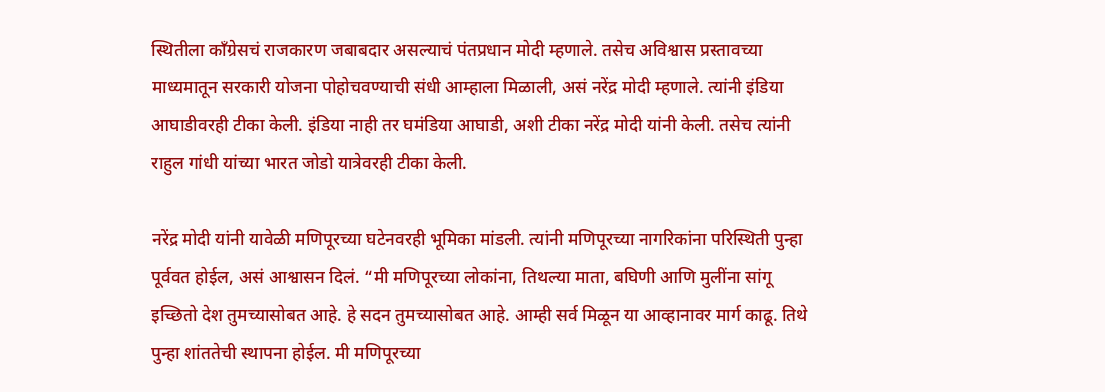स्थितीला काँग्रेसचं राजकारण जबाबदार असल्याचं पंतप्रधान मोदी म्हणाले. तसेच अविश्वास प्रस्तावच्या माध्यमातून सरकारी योजना पोहोचवण्याची संधी आम्हाला मिळाली, असं नरेंद्र मोदी म्हणाले. त्यांनी इंडिया आघाडीवरही टीका केली. इंडिया नाही तर घमंडिया आघाडी, अशी टीका नरेंद्र मोदी यांनी केली. तसेच त्यांनी राहुल गांधी यांच्या भारत जोडो यात्रेवरही टीका केली.

नरेंद्र मोदी यांनी यावेळी मणिपूरच्या घटेनवरही भूमिका मांडली. त्यांनी मणिपूरच्या नागरिकांना परिस्थिती पुन्हा पूर्ववत होईल, असं आश्वासन दिलं. “मी मणिपूरच्या लोकांना, तिथल्या माता, बघिणी आणि मुलींना सांगू इच्छितो देश तुमच्यासोबत आहे. हे सदन तुमच्यासोबत आहे. आम्ही सर्व मिळून या आव्हानावर मार्ग काढू. तिथे पुन्हा शांततेची स्थापना होईल. मी मणिपूरच्या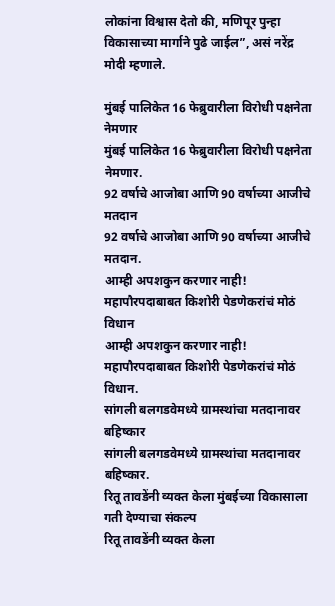लोकांना विश्वास देतो की, मणिपूर पुन्हा विकासाच्या मार्गाने पुढे जाईल”, असं नरेंद्र मोदी म्हणाले.

मुंबई पालिकेत 16 फेब्रुवारीला विरोधी पक्षनेता नेमणार
मुंबई पालिकेत 16 फेब्रुवारीला विरोधी पक्षनेता नेमणार.
92 वर्षाचे आजोबा आणि 90 वर्षाच्या आजीचे मतदान
92 वर्षाचे आजोबा आणि 90 वर्षाच्या आजीचे मतदान.
आम्ही अपशकुन करणार नाही! महापौरपदाबाबत किशोरी पेडणेकरांचं मोठं विधान
आम्ही अपशकुन करणार नाही! महापौरपदाबाबत किशोरी पेडणेकरांचं मोठं विधान.
सांगली बलगडवेमध्ये ग्रामस्थांचा मतदानावर बहिष्कार
सांगली बलगडवेमध्ये ग्रामस्थांचा मतदानावर बहिष्कार.
रितू तावडेंनी व्यक्त केला मुंबईच्या विकासाला गती देण्याचा संकल्प
रितू तावडेंनी व्यक्त केला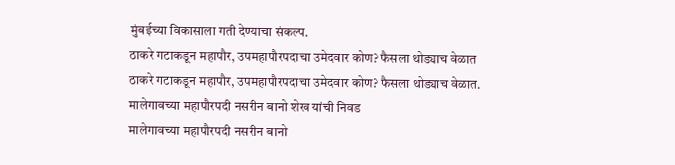मुंबईच्या विकासाला गती देण्याचा संकल्प.
ठाकरे गटाकडून महापौर, उपमहापौरपदाचा उमेदवार कोण? फैसला थोड्याच वेळात
ठाकरे गटाकडून महापौर, उपमहापौरपदाचा उमेदवार कोण? फैसला थोड्याच वेळात.
मालेगावच्या महापौरपदी नसरीन बानो शेख यांची निवड
मालेगावच्या महापौरपदी नसरीन बानो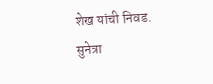शेख यांची निवड.
सुनेत्रा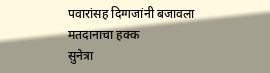पवारांसह दिग्गजांनी बजावला मतदानाचा हक्क
सुनेत्रा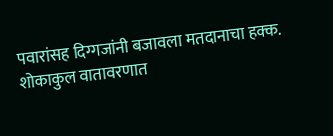पवारांसह दिग्गजांनी बजावला मतदानाचा हक्क.
शोकाकुल वातावरणात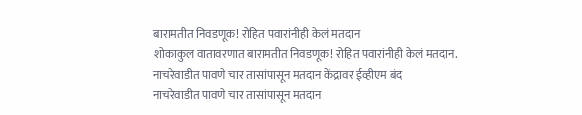बारामतीत निवडणूक! रोहित पवारांनीही केलं मतदान
शोकाकुल वातावरणात बारामतीत निवडणूक! रोहित पवारांनीही केलं मतदान.
नाचरेवाडीत पावणे चार तासांपासून मतदान केंद्रावर ईव्हीएम बंद
नाचरेवाडीत पावणे चार तासांपासून मतदान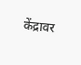केंद्रावर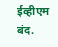ईव्हीएम बंद.